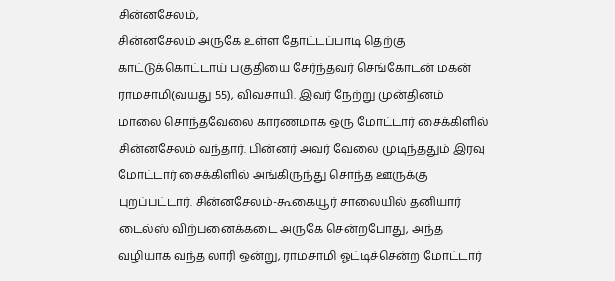சின்னசேலம்,
சின்னசேலம் அருகே உள்ள தோட்டப்பாடி தெற்கு காட்டுக்கொட்டாய் பகுதியை சேர்ந்தவர் செங்கோடன் மகன் ராமசாமி(வயது 55), விவசாயி. இவர் நேற்று முன்தினம் மாலை சொந்தவேலை காரணமாக ஒரு மோட்டார் சைக்கிளில் சின்னசேலம் வந்தார். பின்னர் அவர் வேலை முடிந்ததும் இரவு மோட்டார் சைக்கிளில் அங்கிருந்து சொந்த ஊருக்கு புறப்பட்டார். சின்னசேலம்-கூகையூர் சாலையில் தனியார் டைல்ஸ் விற்பனைக்கடை அருகே சென்றபோது, அந்த வழியாக வந்த லாரி ஒன்று, ராமசாமி ஓட்டிச்சென்ற மோட்டார்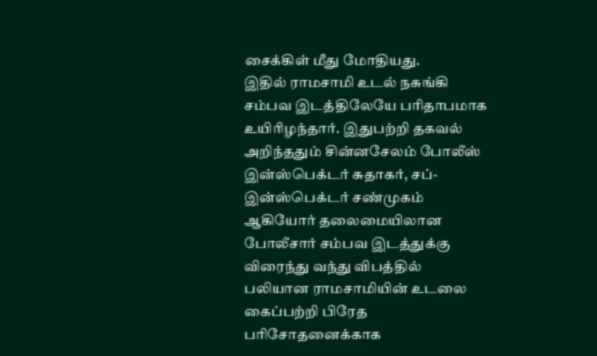சைக்கிள் மீது மோதியது.
இதில் ராமசாமி உடல் நசுங்கி சம்பவ இடத்திலேயே பரிதாபமாக உயிரிழந்தார். இதுபற்றி தகவல் அறிந்ததும் சின்னசேலம் போலீஸ் இன்ஸ்பெக்டர் சுதாகர், சப்-இன்ஸ்பெக்டர் சண்முகம் ஆகியோர் தலைமையிலான போலீசார் சம்பவ இடத்துக்கு விரைந்து வந்து விபத்தில் பலியான ராமசாமியின் உடலை கைப்பற்றி பிரேத பரிசோதனைக்காக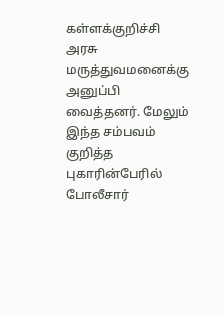கள்ளக்குறிச்சி அரசு மருத்துவமனைக்கு அனுப்பி வைத்தனர். மேலும் இந்த சம்பவம் குறித்த புகாரின்பேரில் போலீசார்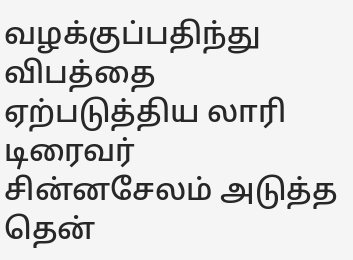வழக்குப்பதிந்து விபத்தை ஏற்படுத்திய லாரி டிரைவர் சின்னசேலம் அடுத்த தென்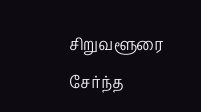சிறுவளூரை சேர்ந்த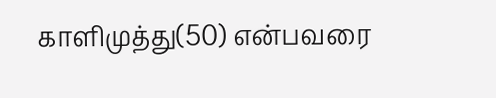காளிமுத்து(50) என்பவரை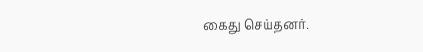கைது செய்தனர்.